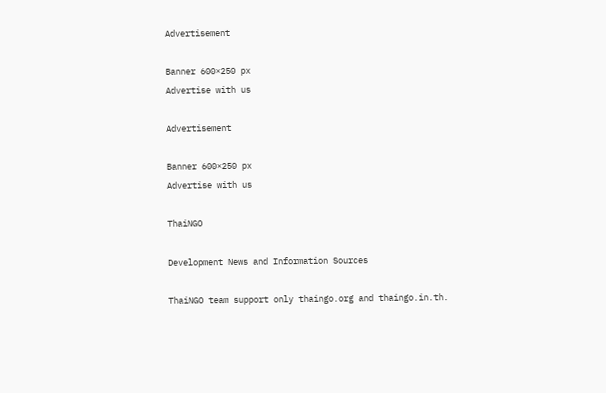Advertisement

Banner 600×250 px
Advertise with us

Advertisement

Banner 600×250 px
Advertise with us

ThaiNGO

Development News and Information Sources

ThaiNGO team support only thaingo.org and thaingo.in.th.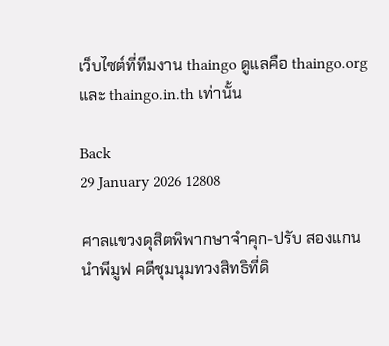เว็บไซต์ที่ทีมงาน thaingo ดูแลคือ thaingo.org และ thaingo.in.th เท่านั้น

Back
29 January 2026 12808

ศาลแขวงดุสิตพิพากษาจำคุก-ปรับ สองแกนนำพีมูฟ คดีชุมนุมทวงสิทธิที่ดิ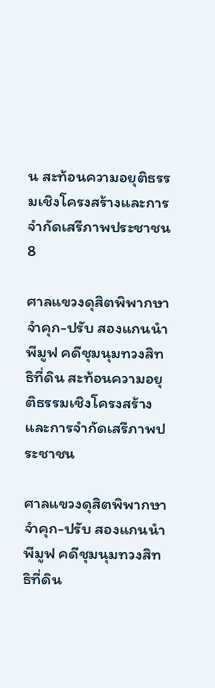น สะท้อนความอยุติธรรมเชิงโครงสร้างและการจำกัดเสรีภาพประชาชน8

ศาลแขวงดุสิตพิพากษาจำคุก-ปรับ สองแกนนำพีมูฟ คดีชุมนุมทวงสิทธิที่ดิน สะท้อนความอยุติธรรมเชิงโครงสร้างและการจำกัดเสรีภาพประชาชน

ศาลแขวงดุสิตพิพากษาจำคุก-ปรับ สองแกนนำพีมูฟ คดีชุมนุมทวงสิทธิที่ดิน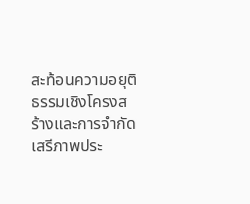สะท้อนความอยุติธรรมเชิงโครงสร้างและการจำกัดเสรีภาพประ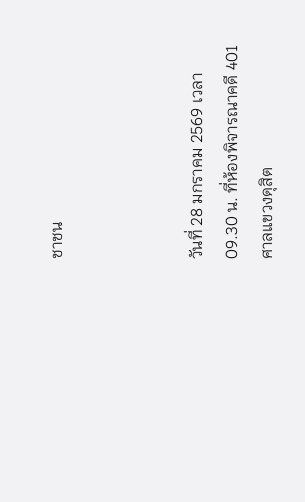ชาชน



วันที่ 28 มกราคม 2569 เวลา 09.30 น. ที่ห้องพิจารณาคดี 401 ศาลแขวงดุสิต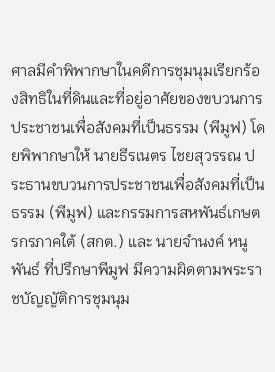ศาลมีคำพิพากษาในคดีการชุมนุมเรียกร้องสิทธิในที่ดินและที่อยู่อาศัยของขบวนการประชาชนเพื่อสังคมที่เป็นธรรม (พีมูฟ) โดยพิพากษาให้ นายธีรเนตร ไชยสุวรรณ ประธานขบวนการประชาชนเพื่อสังคมที่เป็นธรรม (พีมูฟ) และกรรมการสหพันธ์เกษตรกรภาคใต้ (สกต.) และ นายจำนงค์ หนูพันธ์ ที่ปรึกษาพีมูฟ มีความผิดตามพระราชบัญญัติการชุมนุม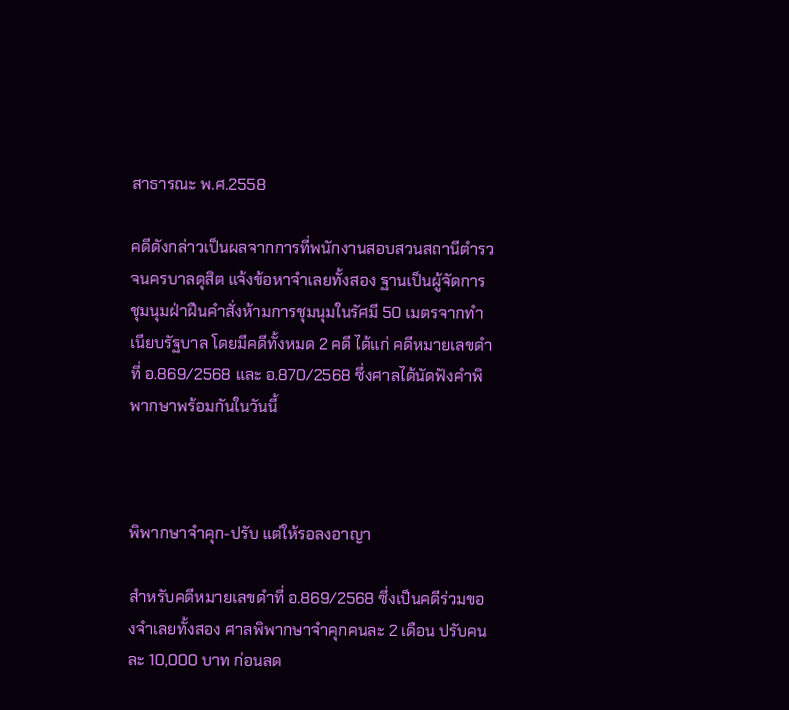สาธารณะ พ.ศ.2558

คดีดังกล่าวเป็นผลจากการที่พนักงานสอบสวนสถานีตำรวจนครบาลดุสิต แจ้งข้อหาจำเลยทั้งสอง ฐานเป็นผู้จัดการชุมนุมฝ่าฝืนคำสั่งห้ามการชุมนุมในรัศมี 50 เมตรจากทำเนียบรัฐบาล โดยมีคดีทั้งหมด 2 คดี ได้แก่ คดีหมายเลขดำที่ อ.869/2568 และ อ.870/2568 ซึ่งศาลได้นัดฟังคำพิพากษาพร้อมกันในวันนี้



พิพากษาจำคุก-ปรับ แต่ให้รอลงอาญา

สำหรับคดีหมายเลขดำที่ อ.869/2568 ซึ่งเป็นคดีร่วมของจำเลยทั้งสอง ศาลพิพากษาจำคุกคนละ 2 เดือน ปรับคนละ 10,000 บาท ก่อนลด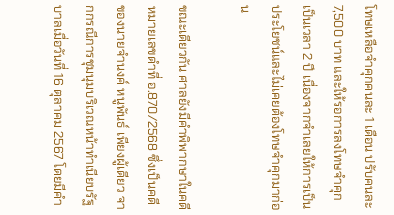โทษเหลือจำคุกคนละ 1 เดือน ปรับคนละ 7,500 บาท และให้รอการลงโทษจำคุกเป็นเวลา 2 ปี เนื่องจากจำเลยให้การเป็นประโยชน์และไม่เคยต้องโทษจำคุกมาก่อน

ขณะเดียวกัน ศาลยังมีคำพิพากษาในคดีหมายเลขดำที่ อ.870/2568 ซึ่งเป็นคดีของนายจำนงค์ หนูพันธ์ เพียงผู้เดียว จากกรณีการชุมนุมบริเวณหน้าทำเนียบรัฐบาลเมื่อวันที่ 16 ตุลาคม 2567 โดยมีคำ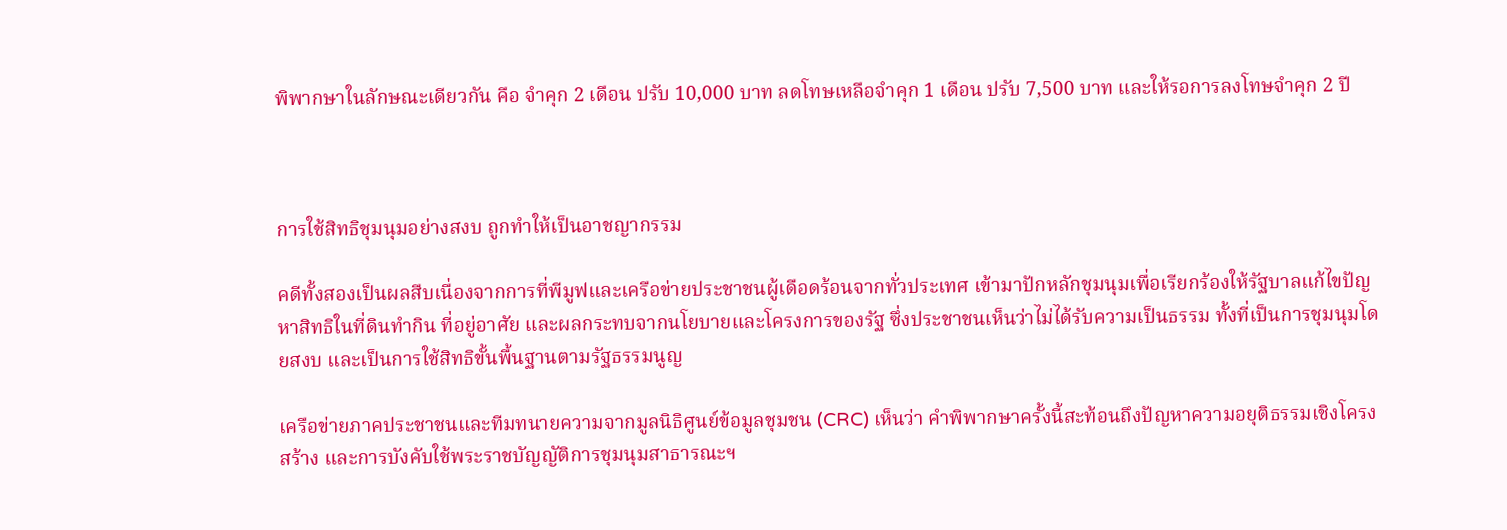พิพากษาในลักษณะเดียวกัน คือ จำคุก 2 เดือน ปรับ 10,000 บาท ลดโทษเหลือจำคุก 1 เดือน ปรับ 7,500 บาท และให้รอการลงโทษจำคุก 2 ปี



การใช้สิทธิชุมนุมอย่างสงบ ถูกทำให้เป็นอาชญากรรม

คดีทั้งสองเป็นผลสืบเนื่องจากการที่พีมูฟและเครือข่ายประชาชนผู้เดือดร้อนจากทั่วประเทศ เข้ามาปักหลักชุมนุมเพื่อเรียกร้องให้รัฐบาลแก้ไขปัญหาสิทธิในที่ดินทำกิน ที่อยู่อาศัย และผลกระทบจากนโยบายและโครงการของรัฐ ซึ่งประชาชนเห็นว่าไม่ได้รับความเป็นธรรม ทั้งที่เป็นการชุมนุมโดยสงบ และเป็นการใช้สิทธิขั้นพื้นฐานตามรัฐธรรมนูญ

เครือข่ายภาคประชาชนและทีมทนายความจากมูลนิธิศูนย์ข้อมูลชุมชน (CRC) เห็นว่า คำพิพากษาครั้งนี้สะท้อนถึงปัญหาความอยุติธรรมเชิงโครงสร้าง และการบังคับใช้พระราชบัญญัติการชุมนุมสาธารณะฯ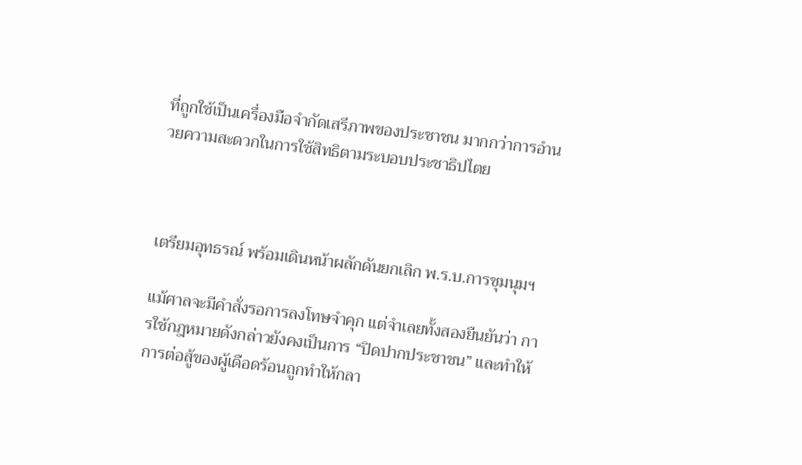ที่ถูกใช้เป็นเครื่องมือจำกัดเสรีภาพของประชาชน มากกว่าการอำนวยความสะดวกในการใช้สิทธิตามระบอบประชาธิปไตย



เตรียมอุทธรณ์ พร้อมเดินหน้าผลักดันยกเลิก พ.ร.บ.การชุมนุมฯ

แม้ศาลจะมีคำสั่งรอการลงโทษจำคุก แต่จำเลยทั้งสองยืนยันว่า การใช้กฎหมายดังกล่าวยังคงเป็นการ “ปิดปากประชาชน” และทำให้การต่อสู้ของผู้เดือดร้อนถูกทำให้กลา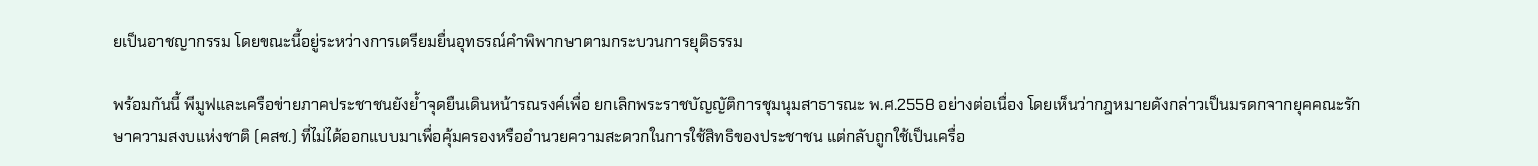ยเป็นอาชญากรรม โดยขณะนี้อยู่ระหว่างการเตรียมยื่นอุทธรณ์คำพิพากษาตามกระบวนการยุติธรรม

พร้อมกันนี้ พีมูฟและเครือข่ายภาคประชาชนยังย้ำจุดยืนเดินหน้ารณรงค์เพื่อ ยกเลิกพระราชบัญญัติการชุมนุมสาธารณะ พ.ศ.2558 อย่างต่อเนื่อง โดยเห็นว่ากฎหมายดังกล่าวเป็นมรดกจากยุคคณะรักษาความสงบแห่งชาติ (คสช.) ที่ไม่ได้ออกแบบมาเพื่อคุ้มครองหรืออำนวยความสะดวกในการใช้สิทธิของประชาชน แต่กลับถูกใช้เป็นเครื่อ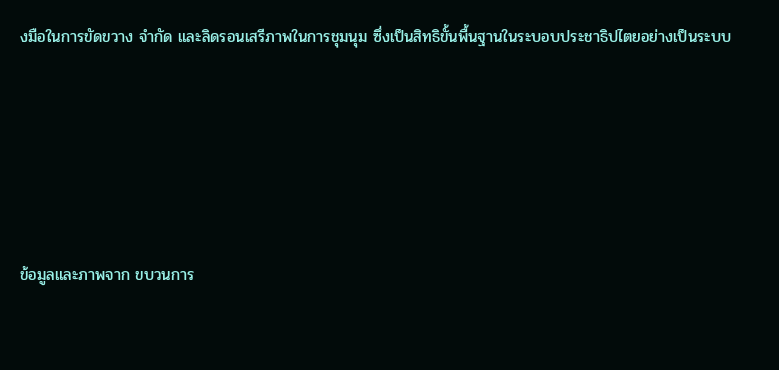งมือในการขัดขวาง จำกัด และลิดรอนเสรีภาพในการชุมนุม ซึ่งเป็นสิทธิขั้นพื้นฐานในระบอบประชาธิปไตยอย่างเป็นระบบ





ข้อมูลและภาพจาก ขบวนการ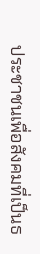ประชาชนเพื่อสังคมที่เป็นธ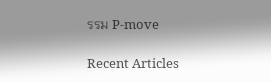รรม P-move

Recent Articles